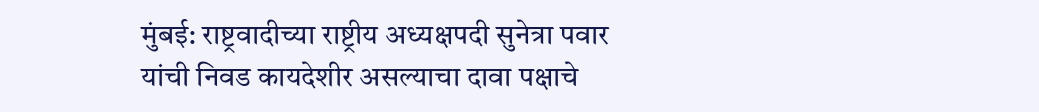मुंबई: राष्ट्रवादीच्या राष्ट्रीय अध्यक्षपदी सुनेत्रा पवार यांची निवड कायदेशीर असल्याचा दावा पक्षाचे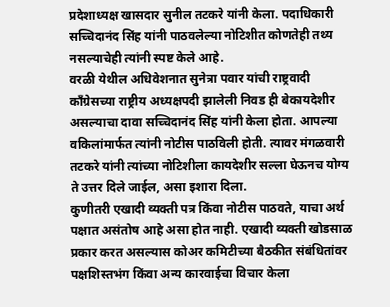प्रदेशाध्यक्ष खासदार सुनील तटकरे यांनी केला. पदाधिकारी सच्चिदानंद सिंह यांनी पाठवलेल्या नोटिशीत कोणतेही तथ्य नसल्याचेही त्यांनी स्पष्ट केले आहे.
वरळी येथील अधिवेशनात सुनेत्रा पवार यांची राष्ट्रवादी काँग्रेसच्या राष्ट्रीय अध्यक्षपदी झालेली निवड ही बेकायदेशीर असल्याचा दावा सच्चिदानंद सिंह यांनी केला होता. आपल्या वकिलांमार्फत त्यांनी नोटीस पाठविली होती. त्यावर मंगळवारी तटकरे यांनी त्यांच्या नोटिशीला कायदेशीर सल्ला घेऊनच योग्य ते उत्तर दिले जाईल, असा इशारा दिला.
कुणीतरी एखादी व्यक्ती पत्र किंवा नोटीस पाठवते, याचा अर्थ पक्षात असंतोष आहे असा होत नाही. एखादी व्यक्ती खोडसाळ प्रकार करत असल्यास कोअर कमिटीच्या बैठकीत संबंधितांवर पक्षशिस्तभंग किंवा अन्य कारवाईचा विचार केला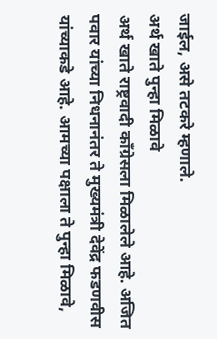जाईल, असे तटकरे म्हणाले.
अर्थ खाते पुन्हा मिळावे
अर्थ खाते राष्ट्रवादी काँग्रेसला मिळालेले आहे. अजित पवार यांच्या निधनानंतर ते मुख्यमंत्री देवेंद्र फडणवीस यांच्याकडे आहे. आमच्या पक्षाला ते पुन्हा मिळावे,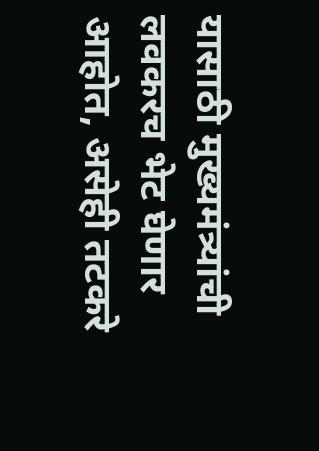यासाठी मुख्यमंत्र्यांची लवकरच भेट घेणार आहोत, असेही तटकरे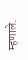म्हणाले.